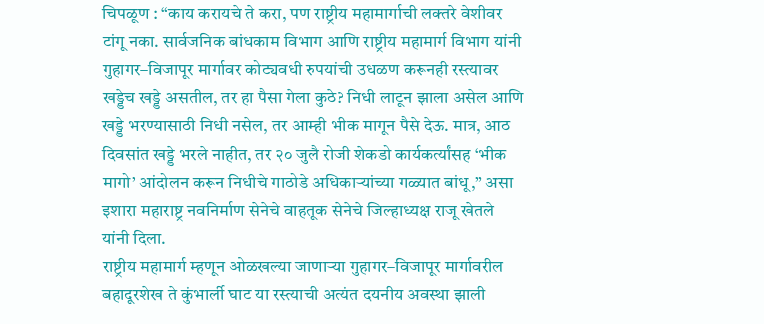चिपळूण : “काय करायचे ते करा, पण राष्ट्रीय महामार्गाची लक्तरे वेशीवर टांगू नका. सार्वजनिक बांधकाम विभाग आणि राष्ट्रीय महामार्ग विभाग यांनी गुहागर–विजापूर मार्गावर कोट्यवधी रुपयांची उधळण करूनही रस्त्यावर खड्डेच खड्डे असतील, तर हा पैसा गेला कुठे? निधी लाटून झाला असेल आणि खड्डे भरण्यासाठी निधी नसेल, तर आम्ही भीक मागून पैसे देऊ. मात्र, आठ दिवसांत खड्डे भरले नाहीत, तर २० जुलै रोजी शेकडो कार्यकर्त्यांसह ‘भीक मागो’ आंदोलन करून निधीचे गाठोडे अधिकाऱ्यांच्या गळ्यात बांधू,” असा इशारा महाराष्ट्र नवनिर्माण सेनेचे वाहतूक सेनेचे जिल्हाध्यक्ष राजू खेतले यांनी दिला.
राष्ट्रीय महामार्ग म्हणून ओळखल्या जाणाऱ्या गुहागर–विजापूर मार्गावरील बहादूरशेख ते कुंभार्ली घाट या रस्त्याची अत्यंत दयनीय अवस्था झाली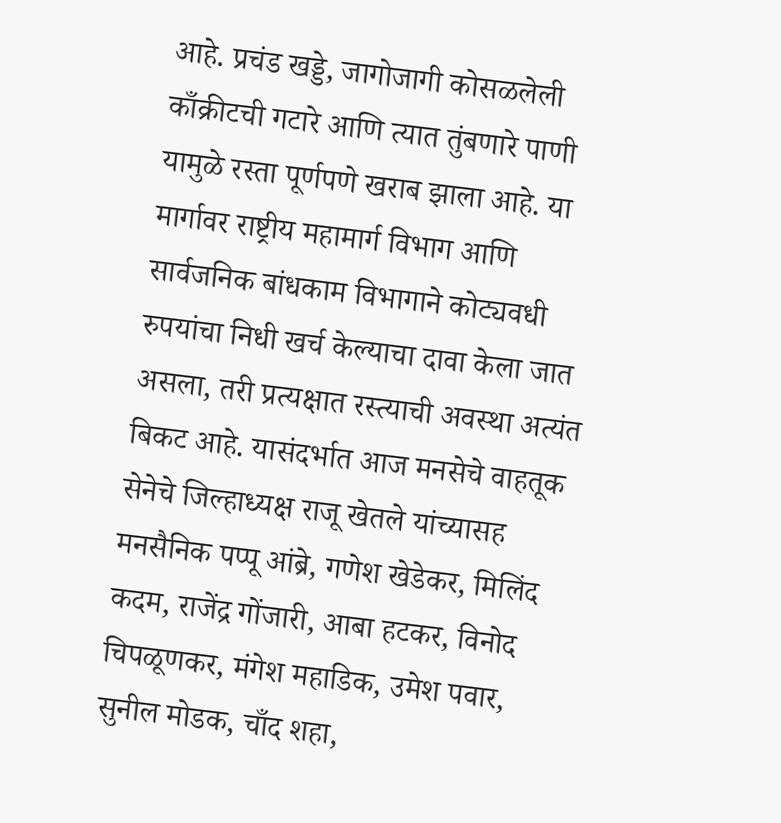आहे. प्रचंड खड्डे, जागोजागी कोसळलेली काँक्रीटची गटारे आणि त्यात तुंबणारे पाणी यामुळे रस्ता पूर्णपणे खराब झाला आहे. या मार्गावर राष्ट्रीय महामार्ग विभाग आणि सार्वजनिक बांधकाम विभागाने कोट्यवधी रुपयांचा निधी खर्च केल्याचा दावा केला जात असला, तरी प्रत्यक्षात रस्त्याची अवस्था अत्यंत बिकट आहे. यासंदर्भात आज मनसेचे वाहतूक सेनेचे जिल्हाध्यक्ष राजू खेतले यांच्यासह मनसैनिक पप्पू आंब्रे, गणेश खेडेकर, मिलिंद कदम, राजेंद्र गोंजारी, आबा हटकर, विनोद चिपळूणकर, मंगेश महाडिक, उमेश पवार, सुनील मोडक, चाँद शहा,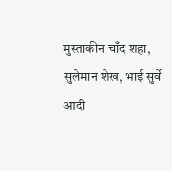मुस्ताकीन चाँद शहा, सुलेमान शेख, भाई सुर्वे आदी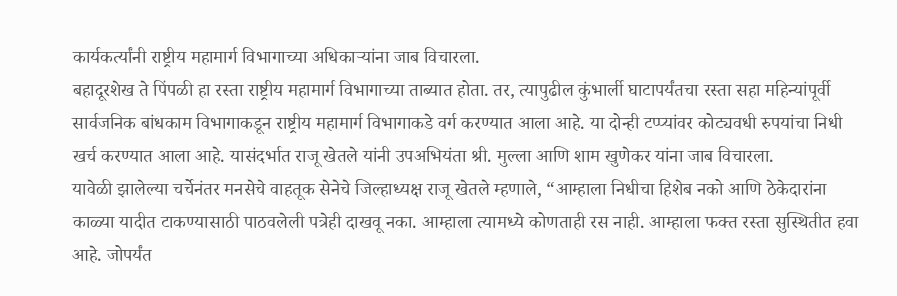कार्यकर्त्यांनी राष्ट्रीय महामार्ग विभागाच्या अधिकाऱ्यांना जाब विचारला.
बहादूरशेख ते पिंपळी हा रस्ता राष्ट्रीय महामार्ग विभागाच्या ताब्यात होता. तर, त्यापुढील कुंभार्ली घाटापर्यंतचा रस्ता सहा महिन्यांपूर्वी सार्वजनिक बांधकाम विभागाकडून राष्ट्रीय महामार्ग विभागाकडे वर्ग करण्यात आला आहे. या दोन्ही टप्प्यांवर कोट्यवधी रुपयांचा निधी खर्च करण्यात आला आहे. यासंदर्भात राजू खेतले यांनी उपअभियंता श्री. मुल्ला आणि शाम खुणेकर यांना जाब विचारला.
यावेळी झालेल्या चर्चेनंतर मनसेचे वाहतूक सेनेचे जिल्हाध्यक्ष राजू खेतले म्हणाले, “आम्हाला निधीचा हिशेब नको आणि ठेकेदारांना काळ्या यादीत टाकण्यासाठी पाठवलेली पत्रेही दाखवू नका. आम्हाला त्यामध्ये कोणताही रस नाही. आम्हाला फक्त रस्ता सुस्थितीत हवा आहे. जोपर्यंत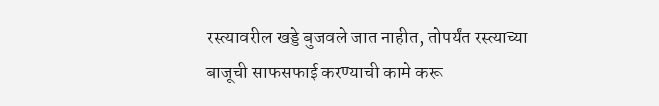रस्त्यावरील खड्डे बुजवले जात नाहीत, तोपर्यंत रस्त्याच्या बाजूची साफसफाई करण्याची कामे करू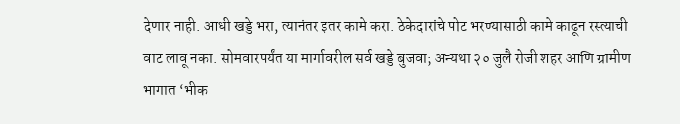देणार नाही. आधी खड्डे भरा, त्यानंतर इतर कामे करा. ठेकेदारांचे पोट भरण्यासाठी कामे काढून रस्त्याची वाट लावू नका. सोमवारपर्यंत या मार्गावरील सर्व खड्डे बुजवा; अन्यथा २० जुलै रोजी शहर आणि ग्रामीण भागात ‘भीक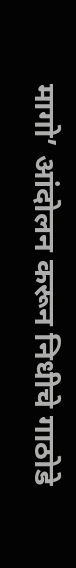मागो’ आंदोलन करून निधीचे गाठोडे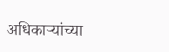अधिकाऱ्यांच्या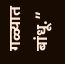गळ्यात बांधू.”